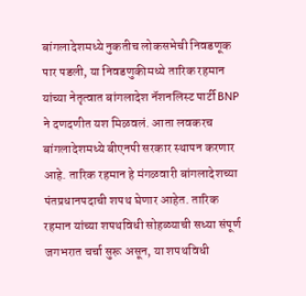बांगलादेशमध्ये नुकतीच लोकसभेची निवडणूक पार पडली, या निवडणुकीमध्ये तारिक रहमान यांच्या नेतृत्वात बांगलादेश नॅशनलिस्ट पार्टी BNP ने दणदणीत यश मिळवलं. आता लवकरच बांगलादेशमध्ये बीएनपी सरकार स्थापन करणार आहे. तारिक रहमान हे मंगळवारी बांगलादेशच्या पंतप्रधानपदाची शपथ घेणार आहेत. तारिक रहमान यांच्या शपथविधी सोहळ्याची सध्या संपूर्ण जगभरात चर्चा सुरू असून, या शपथविधी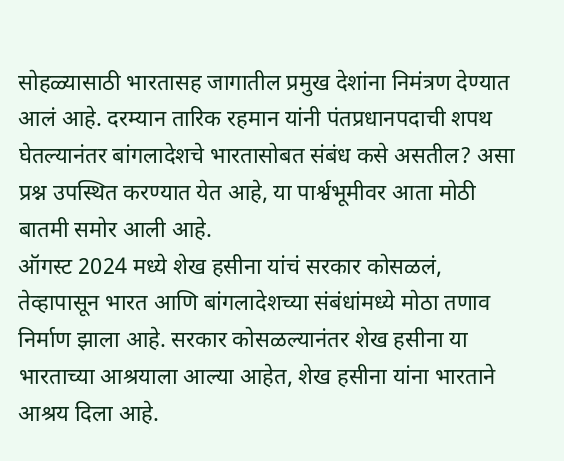सोहळ्यासाठी भारतासह जागातील प्रमुख देशांना निमंत्रण देण्यात आलं आहे. दरम्यान तारिक रहमान यांनी पंतप्रधानपदाची शपथ घेतल्यानंतर बांगलादेशचे भारतासोबत संबंध कसे असतील? असा प्रश्न उपस्थित करण्यात येत आहे, या पार्श्वभूमीवर आता मोठी बातमी समोर आली आहे.
ऑगस्ट 2024 मध्ये शेख हसीना यांचं सरकार कोसळलं, तेव्हापासून भारत आणि बांगलादेशच्या संबंधांमध्ये मोठा तणाव निर्माण झाला आहे. सरकार कोसळल्यानंतर शेख हसीना या भारताच्या आश्रयाला आल्या आहेत, शेख हसीना यांना भारताने आश्रय दिला आहे.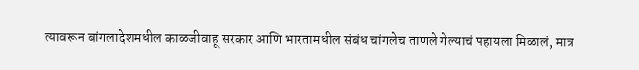त्यावरून बांगलादेशमधील काळजीवाहू सरकार आणि भारतामधील संबंध चांगलेच ताणले गेल्याचं पहायला मिळालं, मात्र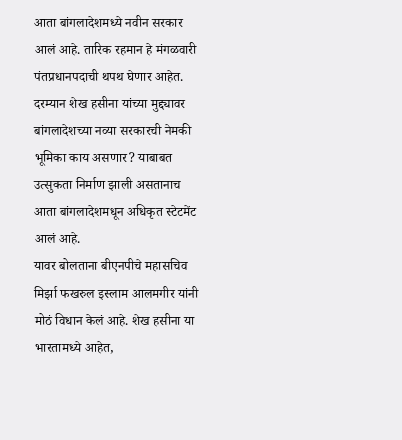आता बांगलादेशमध्ये नवीन सरकार आलं आहे. तारिक रहमान हे मंगळवारी पंतप्रधानपदाची थपथ घेणार आहेत. दरम्यान शेख हसीना यांच्या मुद्द्यावर बांगलादेशच्या नव्या सरकारची नेमकी भूमिका काय असणार? याबाबत उत्सुकता निर्माण झाली असतानाच आता बांगलादेशमधून अधिकृत स्टेटमेंट आलं आहे.
यावर बोलताना बीएनपीचे महासचिव मिर्झा फखरुल इस्लाम आलमगीर यांनी मोठं विधान केलं आहे. शेख हसीना या भारतामध्ये आहेत,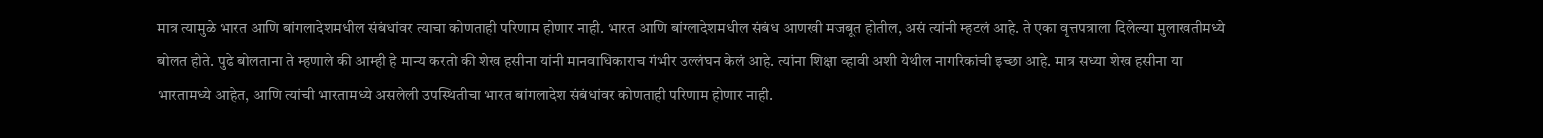मात्र त्यामुळे भारत आणि बांगलादेशमधील संबंधांवर त्याचा कोणताही परिणाम होणार नाही. भारत आणि बांग्लादेशमधील संबंध आणखी मजबूत होतील, असं त्यांनी म्हटलं आहे. ते एका वृत्तपत्राला दिलेल्या मुलाखतीमध्ये बोलत होते. पुढे बोलताना ते म्हणाले की आम्ही हे मान्य करतो की शेख हसीना यांनी मानवाधिकाराच गंभीर उल्लंघन केलं आहे. त्यांना शिक्षा व्हावी अशी येथील नागरिकांची इच्छा आहे. मात्र सध्या शेख हसीना या भारतामध्ये आहेत, आणि त्यांची भारतामध्ये असलेली उपस्थितीचा भारत बांगलादेश संबंधांवर कोणताही परिणाम होणार नाही.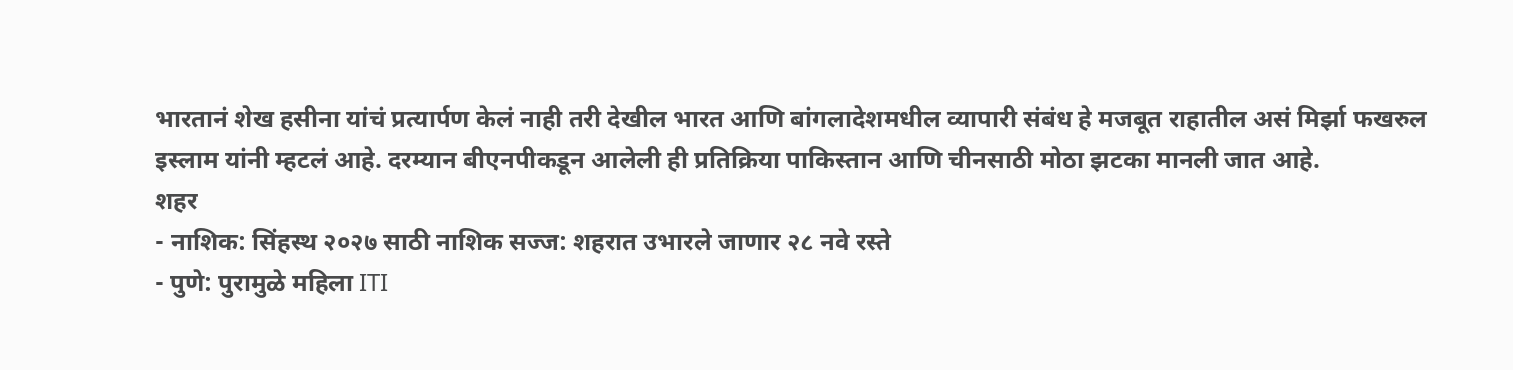भारतानं शेख हसीना यांचं प्रत्यार्पण केलं नाही तरी देखील भारत आणि बांगलादेशमधील व्यापारी संबंध हे मजबूत राहातील असं मिर्झा फखरुल इस्लाम यांनी म्हटलं आहे. दरम्यान बीएनपीकडून आलेली ही प्रतिक्रिया पाकिस्तान आणि चीनसाठी मोठा झटका मानली जात आहे.
शहर
- नाशिक: सिंहस्थ २०२७ साठी नाशिक सज्ज: शहरात उभारले जाणार २८ नवे रस्ते
- पुणे: पुरामुळे महिला ITI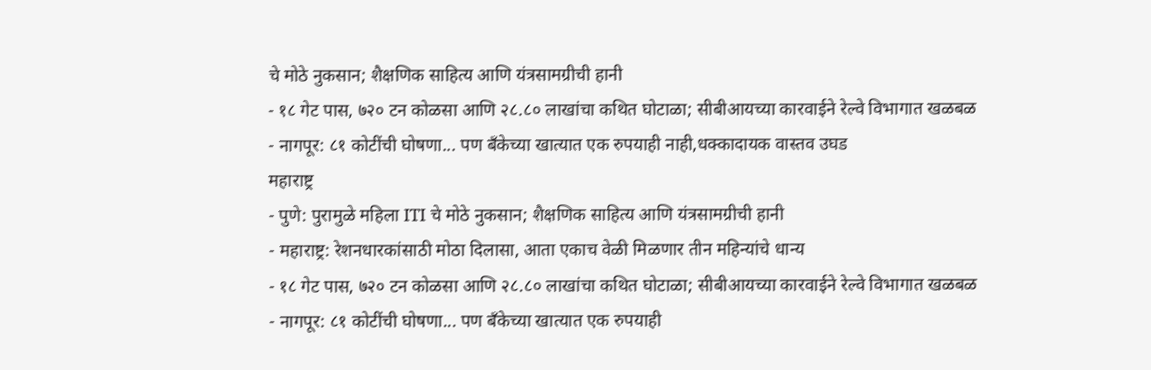चे मोठे नुकसान; शैक्षणिक साहित्य आणि यंत्रसामग्रीची हानी
- १८ गेट पास, ७२० टन कोळसा आणि २८.८० लाखांचा कथित घोटाळा; सीबीआयच्या कारवाईने रेल्वे विभागात खळबळ
- नागपूर: ८१ कोटींची घोषणा... पण बँकेच्या खात्यात एक रुपयाही नाही,धक्कादायक वास्तव उघड
महाराष्ट्र
- पुणे: पुरामुळे महिला ITI चे मोठे नुकसान; शैक्षणिक साहित्य आणि यंत्रसामग्रीची हानी
- महाराष्ट्र: रेशनधारकांसाठी मोठा दिलासा, आता एकाच वेळी मिळणार तीन महिन्यांचे धान्य
- १८ गेट पास, ७२० टन कोळसा आणि २८.८० लाखांचा कथित घोटाळा; सीबीआयच्या कारवाईने रेल्वे विभागात खळबळ
- नागपूर: ८१ कोटींची घोषणा... पण बँकेच्या खात्यात एक रुपयाही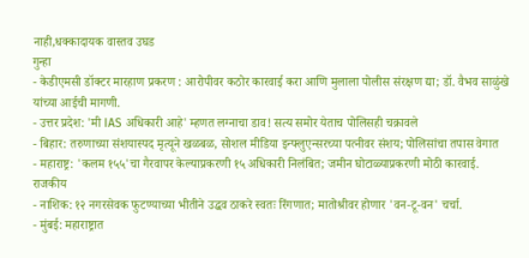नाही,धक्कादायक वास्तव उघड
गुन्हा
- केडीएमसी डॉक्टर मारहाण प्रकरण : आरोपीवर कठोर कारवाई करा आणि मुलाला पोलीस संरक्षण द्या; डॉ. वैभव साळुंखे यांच्या आईची मागणी.
- उत्तर प्रदेश: 'मी IAS अधिकारी आहे' म्हणत लग्नाचा डाव! सत्य समोर येताच पोलिसही चक्रावले
- बिहार: तरुणाच्या संशयास्पद मृत्यूने खळबळ, सोशल मीडिया इन्फ्लुएन्सरच्या पत्नीवर संशय; पोलिसांचा तपास वेगात
- महाराष्ट्र: 'कलम १५५'चा गैरवापर केल्याप्रकरणी १५ अधिकारी निलंबित; जमीन घोटाळ्याप्रकरणी मोठी कारवाई.
राजकीय
- नाशिक: १२ नगरसेवक फुटण्याच्या भीतीने उद्धव ठाकरे स्वतः रिंगणात; मातोश्रीवर होणार 'वन-टू-वन' चर्चा.
- मुंबई: महाराष्ट्रात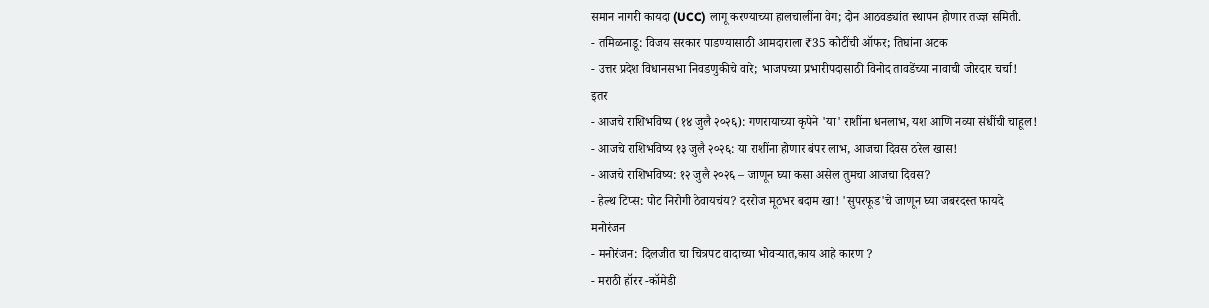समान नागरी कायदा (UCC) लागू करण्याच्या हालचालींना वेग; दोन आठवड्यांत स्थापन होणार तज्ज्ञ समिती.
- तमिळनाडू: विजय सरकार पाडण्यासाठी आमदाराला ₹35 कोटींची ऑफर; तिघांना अटक
- उत्तर प्रदेश विधानसभा निवडणुकीचे वारे; भाजपच्या प्रभारीपदासाठी विनोद तावडेंच्या नावाची जोरदार चर्चा!
इतर
- आजचे राशिभविष्य (१४ जुलै २०२६): गणरायाच्या कृपेने 'या' राशींना धनलाभ, यश आणि नव्या संधींची चाहूल!
- आजचे राशिभविष्य १३ जुलै २०२६: या राशींना होणार बंपर लाभ, आजचा दिवस ठरेल खास!
- आजचे राशिभविष्य: १२ जुलै २०२६ – जाणून घ्या कसा असेल तुमचा आजचा दिवस?
- हेल्थ टिप्स: पोट निरोगी ठेवायचंय? दररोज मूठभर बदाम खा! 'सुपरफूड'चे जाणून घ्या जबरदस्त फायदे
मनोरंजन
- मनोरंजन: दिलजीत चा चित्रपट वादाच्या भोवऱ्यात,काय आहे कारण ?
- मराठी हॉरर -कॉमेडी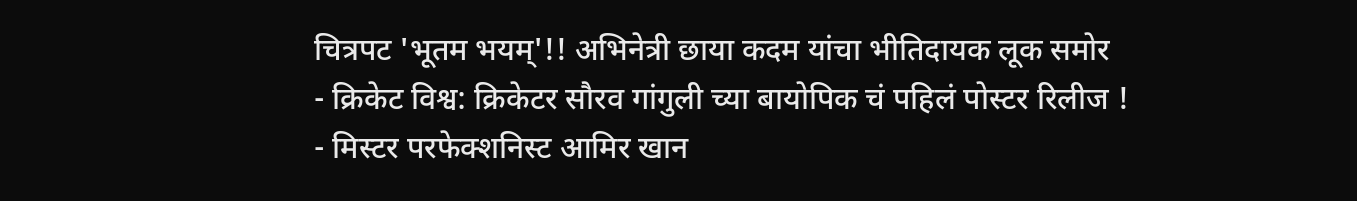चित्रपट 'भूतम भयम्'!! अभिनेत्री छाया कदम यांचा भीतिदायक लूक समोर
- क्रिकेट विश्व: क्रिकेटर सौरव गांगुली च्या बायोपिक चं पहिलं पोस्टर रिलीज !
- मिस्टर परफेक्शनिस्ट आमिर खान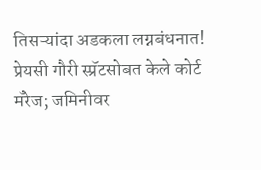तिसऱ्यांदा अडकला लग्नबंधनात! प्रेयसी गौरी स्प्रॅटसोबत केले कोर्ट मॅरेज; जमिनीवर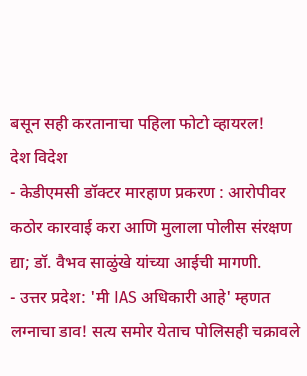बसून सही करतानाचा पहिला फोटो व्हायरल!
देश विदेश
- केडीएमसी डॉक्टर मारहाण प्रकरण : आरोपीवर कठोर कारवाई करा आणि मुलाला पोलीस संरक्षण द्या; डॉ. वैभव साळुंखे यांच्या आईची मागणी.
- उत्तर प्रदेश: 'मी IAS अधिकारी आहे' म्हणत लग्नाचा डाव! सत्य समोर येताच पोलिसही चक्रावले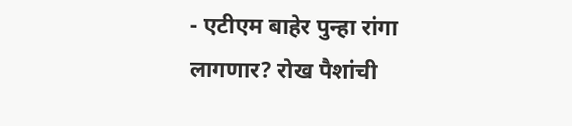- एटीएम बाहेर पुन्हा रांगा लागणार? रोख पैशांची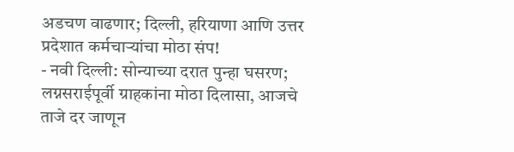अडचण वाढणार; दिल्ली, हरियाणा आणि उत्तर प्रदेशात कर्मचाऱ्यांचा मोठा संप!
- नवी दिल्ली: सोन्याच्या दरात पुन्हा घसरण; लग्नसराईपूर्वी ग्राहकांना मोठा दिलासा, आजचे ताजे दर जाणून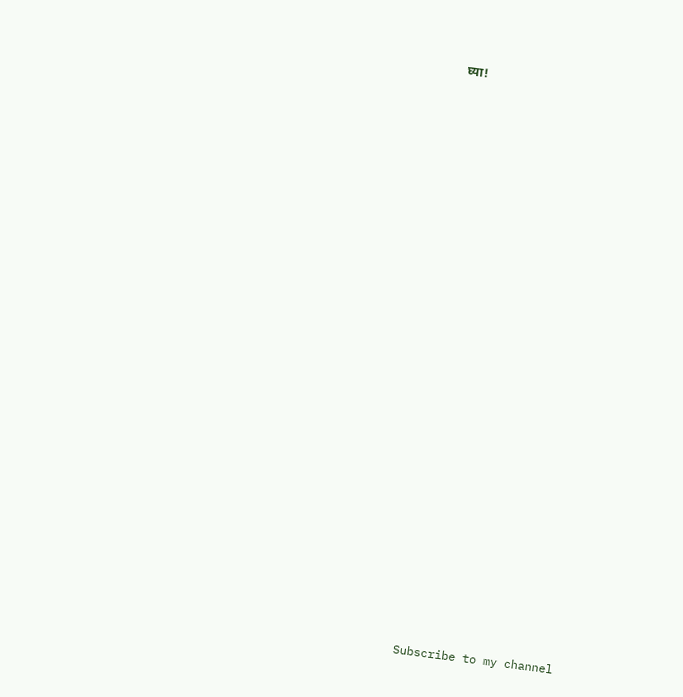घ्या!


























Subscribe to my channel